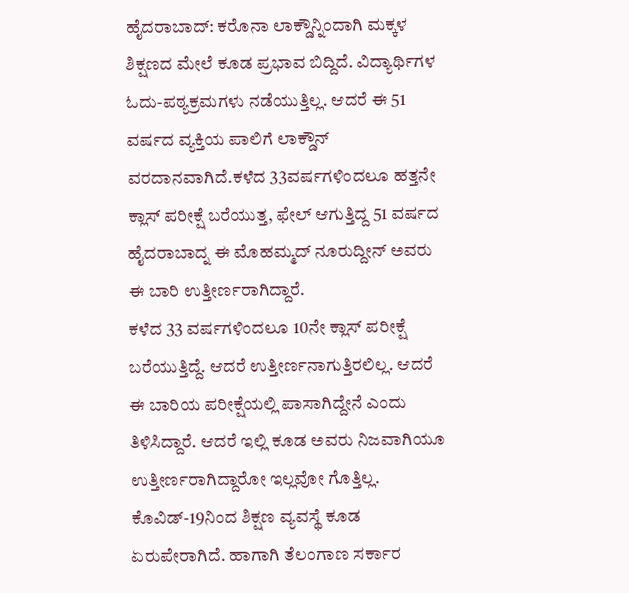ಹೈದರಾಬಾದ್: ಕರೊನಾ ಲಾಕ್ಡೌನ್ನಿಂದಾಗಿ ಮಕ್ಕಳ ಶಿಕ್ಷಣದ ಮೇಲೆ ಕೂಡ ಪ್ರಭಾವ ಬಿದ್ದಿದೆ. ವಿದ್ಯಾರ್ಥಿಗಳ ಓದು-ಪಠ್ಯಕ್ರಮಗಳು ನಡೆಯುತ್ತಿಲ್ಲ. ಆದರೆ ಈ 51 ವರ್ಷದ ವ್ಯಕ್ತಿಯ ಪಾಲಿಗೆ ಲಾಕ್ಡೌನ್ ವರದಾನವಾಗಿದೆ.ಕಳೆದ 33ವರ್ಷಗಳಿಂದಲೂ ಹತ್ತನೇ ಕ್ಲಾಸ್ ಪರೀಕ್ಷೆ ಬರೆಯುತ್ತ, ಫೇಲ್ ಆಗುತ್ತಿದ್ದ 51 ವರ್ಷದ ಹೈದರಾಬಾದ್ನ ಈ ಮೊಹಮ್ಮದ್ ನೂರುದ್ದೀನ್ ಅವರು ಈ ಬಾರಿ ಉತ್ತೀರ್ಣರಾಗಿದ್ದಾರೆ.
ಕಳೆದ 33 ವರ್ಷಗಳಿಂದಲೂ 10ನೇ ಕ್ಲಾಸ್ ಪರೀಕ್ಷೆ ಬರೆಯುತ್ತಿದ್ದೆ. ಆದರೆ ಉತ್ತೀರ್ಣನಾಗುತ್ತಿರಲಿಲ್ಲ. ಆದರೆ ಈ ಬಾರಿಯ ಪರೀಕ್ಷೆಯಲ್ಲಿ ಪಾಸಾಗಿದ್ದೇನೆ ಎಂದು ತಿಳಿಸಿದ್ದಾರೆ. ಆದರೆ ಇಲ್ಲಿ ಕೂಡ ಅವರು ನಿಜವಾಗಿಯೂ ಉತ್ತೀರ್ಣರಾಗಿದ್ದಾರೋ ಇಲ್ಲವೋ ಗೊತ್ತಿಲ್ಲ. ಕೊವಿಡ್-19ನಿಂದ ಶಿಕ್ಷಣ ವ್ಯವಸ್ಥೆ ಕೂಡ ಏರುಪೇರಾಗಿದೆ. ಹಾಗಾಗಿ ತೆಲಂಗಾಣ ಸರ್ಕಾರ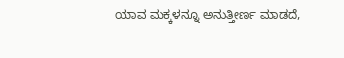ಯಾವ ಮಕ್ಕಳನ್ನೂ ಅನುತ್ತೀರ್ಣ ಮಾಡದೆ,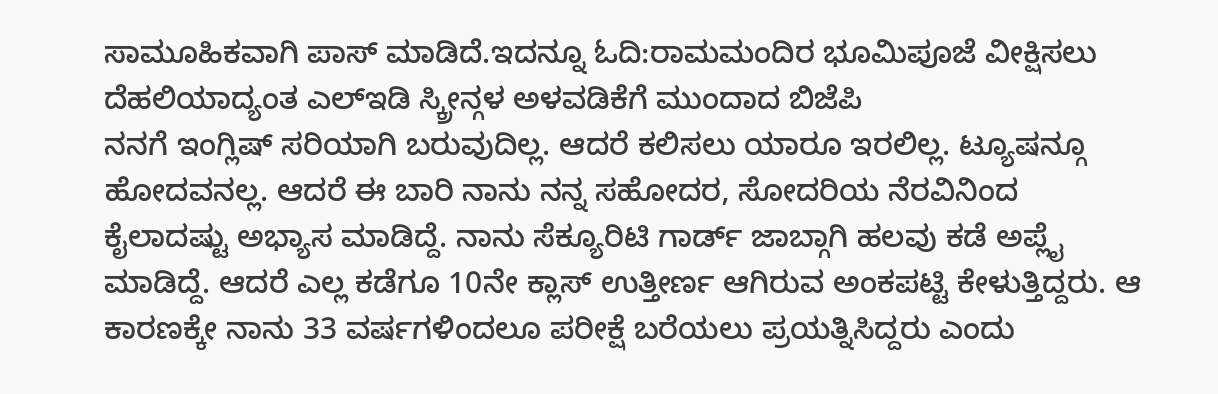ಸಾಮೂಹಿಕವಾಗಿ ಪಾಸ್ ಮಾಡಿದೆ.ಇದನ್ನೂ ಓದಿ:ರಾಮಮಂದಿರ ಭೂಮಿಪೂಜೆ ವೀಕ್ಷಿಸಲು ದೆಹಲಿಯಾದ್ಯಂತ ಎಲ್ಇಡಿ ಸ್ಕ್ರೀನ್ಗಳ ಅಳವಡಿಕೆಗೆ ಮುಂದಾದ ಬಿಜೆಪಿ
ನನಗೆ ಇಂಗ್ಲಿಷ್ ಸರಿಯಾಗಿ ಬರುವುದಿಲ್ಲ. ಆದರೆ ಕಲಿಸಲು ಯಾರೂ ಇರಲಿಲ್ಲ. ಟ್ಯೂಷನ್ಗೂ ಹೋದವನಲ್ಲ. ಆದರೆ ಈ ಬಾರಿ ನಾನು ನನ್ನ ಸಹೋದರ, ಸೋದರಿಯ ನೆರವಿನಿಂದ ಕೈಲಾದಷ್ಟು ಅಭ್ಯಾಸ ಮಾಡಿದ್ದೆ. ನಾನು ಸೆಕ್ಯೂರಿಟಿ ಗಾರ್ಡ್ ಜಾಬ್ಗಾಗಿ ಹಲವು ಕಡೆ ಅಪ್ಲೈ ಮಾಡಿದ್ದೆ. ಆದರೆ ಎಲ್ಲ ಕಡೆಗೂ 10ನೇ ಕ್ಲಾಸ್ ಉತ್ತೀರ್ಣ ಆಗಿರುವ ಅಂಕಪಟ್ಟಿ ಕೇಳುತ್ತಿದ್ದರು. ಆ ಕಾರಣಕ್ಕೇ ನಾನು 33 ವರ್ಷಗಳಿಂದಲೂ ಪರೀಕ್ಷೆ ಬರೆಯಲು ಪ್ರಯತ್ನಿಸಿದ್ದರು ಎಂದು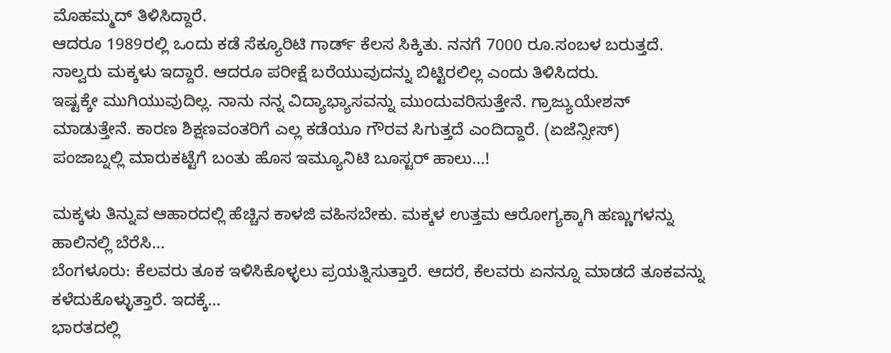ಮೊಹಮ್ಮದ್ ತಿಳಿಸಿದ್ದಾರೆ.
ಆದರೂ 1989ರಲ್ಲಿ ಒಂದು ಕಡೆ ಸೆಕ್ಯೂರಿಟಿ ಗಾರ್ಡ್ ಕೆಲಸ ಸಿಕ್ಕಿತು. ನನಗೆ 7000 ರೂ.ಸಂಬಳ ಬರುತ್ತದೆ. ನಾಲ್ವರು ಮಕ್ಕಳು ಇದ್ದಾರೆ. ಆದರೂ ಪರೀಕ್ಷೆ ಬರೆಯುವುದನ್ನು ಬಿಟ್ಟಿರಲಿಲ್ಲ ಎಂದು ತಿಳಿಸಿದರು.
ಇಷ್ಟಕ್ಕೇ ಮುಗಿಯುವುದಿಲ್ಲ. ನಾನು ನನ್ನ ವಿದ್ಯಾಭ್ಯಾಸವನ್ನು ಮುಂದುವರಿಸುತ್ತೇನೆ. ಗ್ರಾಜ್ಯುಯೇಶನ್ ಮಾಡುತ್ತೇನೆ. ಕಾರಣ ಶಿಕ್ಷಣವಂತರಿಗೆ ಎಲ್ಲ ಕಡೆಯೂ ಗೌರವ ಸಿಗುತ್ತದೆ ಎಂದಿದ್ದಾರೆ. (ಏಜೆನ್ಸೀಸ್)
ಪಂಜಾಬ್ನಲ್ಲಿ ಮಾರುಕಟ್ಟೆಗೆ ಬಂತು ಹೊಸ ಇಮ್ಯೂನಿಟಿ ಬೂಸ್ಟರ್ ಹಾಲು…!

ಮಕ್ಕಳು ತಿನ್ನುವ ಆಹಾರದಲ್ಲಿ ಹೆಚ್ಚಿನ ಕಾಳಜಿ ವಹಿಸಬೇಕು. ಮಕ್ಕಳ ಉತ್ತಮ ಆರೋಗ್ಯಕ್ಕಾಗಿ ಹಣ್ಣುಗಳನ್ನು ಹಾಲಿನಲ್ಲಿ ಬೆರೆಸಿ…
ಬೆಂಗಳೂರು: ಕೆಲವರು ತೂಕ ಇಳಿಸಿಕೊಳ್ಳಲು ಪ್ರಯತ್ನಿಸುತ್ತಾರೆ. ಆದರೆ, ಕೆಲವರು ಏನನ್ನೂ ಮಾಡದೆ ತೂಕವನ್ನು ಕಳೆದುಕೊಳ್ಳುತ್ತಾರೆ. ಇದಕ್ಕೆ…
ಭಾರತದಲ್ಲಿ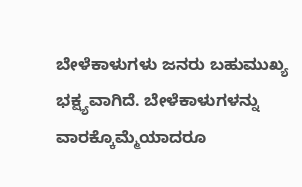ಬೇಳೆಕಾಳುಗಳು ಜನರು ಬಹುಮುಖ್ಯ ಭಕ್ಷ್ಯವಾಗಿದೆ. ಬೇಳೆಕಾಳುಗಳನ್ನು ವಾರಕ್ಕೊಮ್ಮೆಯಾದರೂ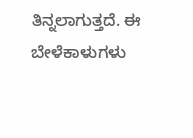ತಿನ್ನಲಾಗುತ್ತದೆ. ಈ ಬೇಳೆಕಾಳುಗಳು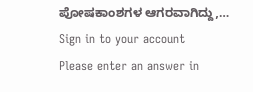ಪೋಷಕಾಂಶಗಳ ಆಗರವಾಗಿದ್ದು,…
Sign in to your account
Please enter an answer in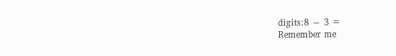digits:8 − 3 =
Remember me